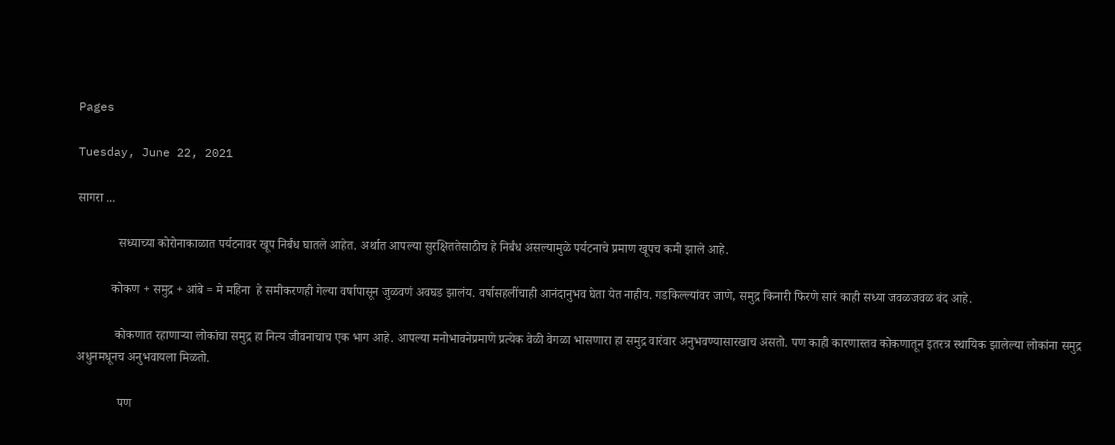Pages

Tuesday, June 22, 2021

सागरा ...

             सध्याच्या कोरोनाकाळात पर्यटनावर खूप निर्बंध घातले आहेत. अर्थात आपल्या सुरक्षिततेसाठीच हे निर्बंध असल्यामुळे पर्यटनाचे प्रमाण खूपच कमी झाले आहे.

           कोकण + समुद्र + आंबे = मे महिना  हे समीकरणही गेल्या वर्षापासून जुळवणं अवघड झालंय. वर्षासहलींचाही आनंदानुभव घेता येत नाहीय. गडकिल्ल्यांवर जाणे, समुद्र किनारी फिरणे सारं काही सध्या जवळजवळ बंद आहे.

            कोकणात रहाणाऱ्या लोकांचा समुद्र हा नित्य जीवनाचाच एक भाग आहे. आपल्या मनोभावनेप्रमाणे प्रत्येक वेळी वेगळा भासणारा हा समुद्र वारंवार अनुभवण्यासारखाच असतो. पण काही कारणास्तव कोकणातून इतरत्र स्थायिक झालेल्या लोकांना समुद्र अधुनमधूनच अनुभवायला मिळतो.

             पण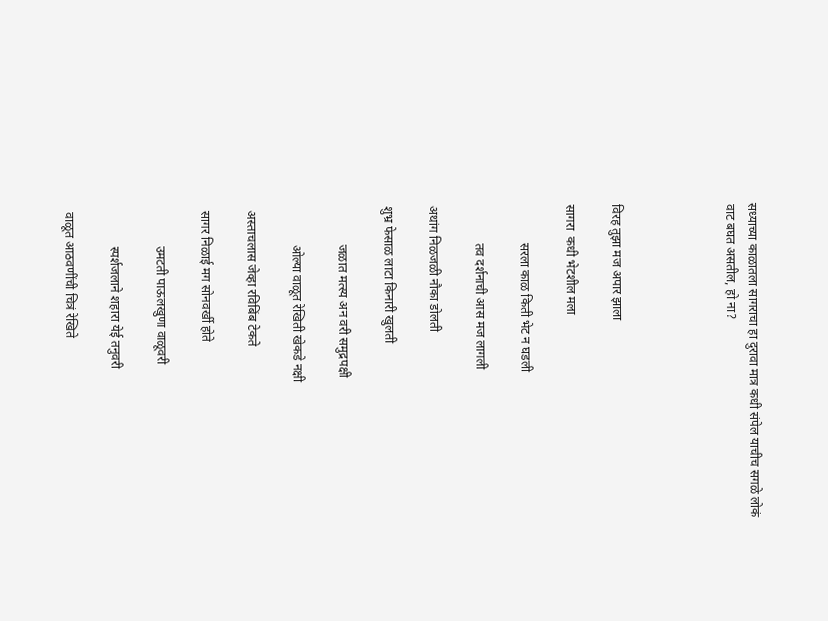सध्याच्या काळातला सागराचा हा दुरावा मात्र कधी संपेल याचीच सगळे लोकं वाट बघत असतील, हो ना?




विरह तुझा मज अपार झाला

सागरा  कधी भेटशील मला

            सरला काळ किती भेट न घडली

            तव दर्शनाची आस मज लागली

अथांग निळजळी नौका डोलती

शुभ्र फेसाळ लाटा किनारी खुलती

            जळात मत्स्य अन वरी समुद्रपक्षी

            ओल्या वाळूत रेखिती खेकडे नक्षी

 अस्ताचलास जेव्हा रविबिंब टेकते

 सागर निळाई मग सोनवर्खी होते

            उमटती पाऊलखुणा वाळूवरी

            स्पर्शजलाने शहारा येई तनुवरी

 वाळूत आठवणींची चित्रं रेखिते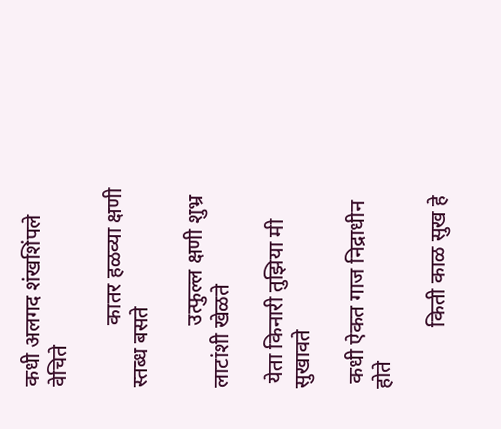कधी अलगद शंखशिंपले वेचिते

            कातर हळव्या क्षणी स्तब्ध बसते

            उत्फुल्ल क्षणी शुभ्र लाटांशी खेळते

 येता किनारी तुझिया मी सुखावते

 कधी ऐकत गाज निद्राधीन होते

            किती काळ सुख हे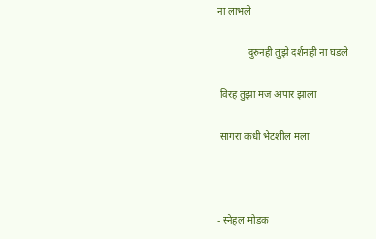ना लाभले

            दुरुनही तुझे दर्शनही ना घडले

 विरह तुझा मज अपार झाला

 सागरा कधी भेटशील मला



- स्नेहल मोडक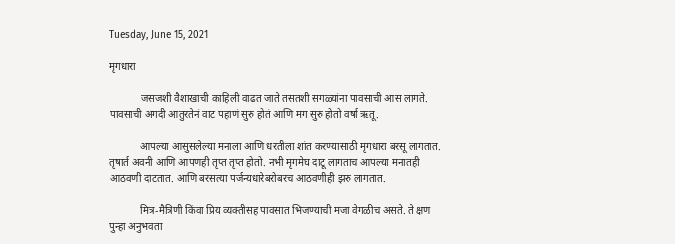Tuesday, June 15, 2021

मृगधारा

            जसजशी वैशाखाची काहिली वाढत जाते तसतशी सगळ्यांना पावसाची आस लागते. पावसाची अगदी आतुरतेनं वाट पहाणं सुरु होतं आणि मग सुरु होतो वर्षा ऋतू.

            आपल्या आसुसलेल्या मनाला आणि धरतीला शांत करण्यासाठी मृगधारा बरसू लागतात. तृषार्त अवनी आणि आपणही तृप्त तृप्त होतो. नभी मृगमेघ दाटू लागताच आपल्या मनातही आठवणी दाटतात. आणि बरसत्या पर्जन्यधारेबरोबरच आठवणीही झरु लागतात.

            मित्र-मैत्रिणी किंवा प्रिय व्यक्तीसह पावसात भिजण्याची मजा वेगळीच असते. ते क्षण पुन्हा अनुभवता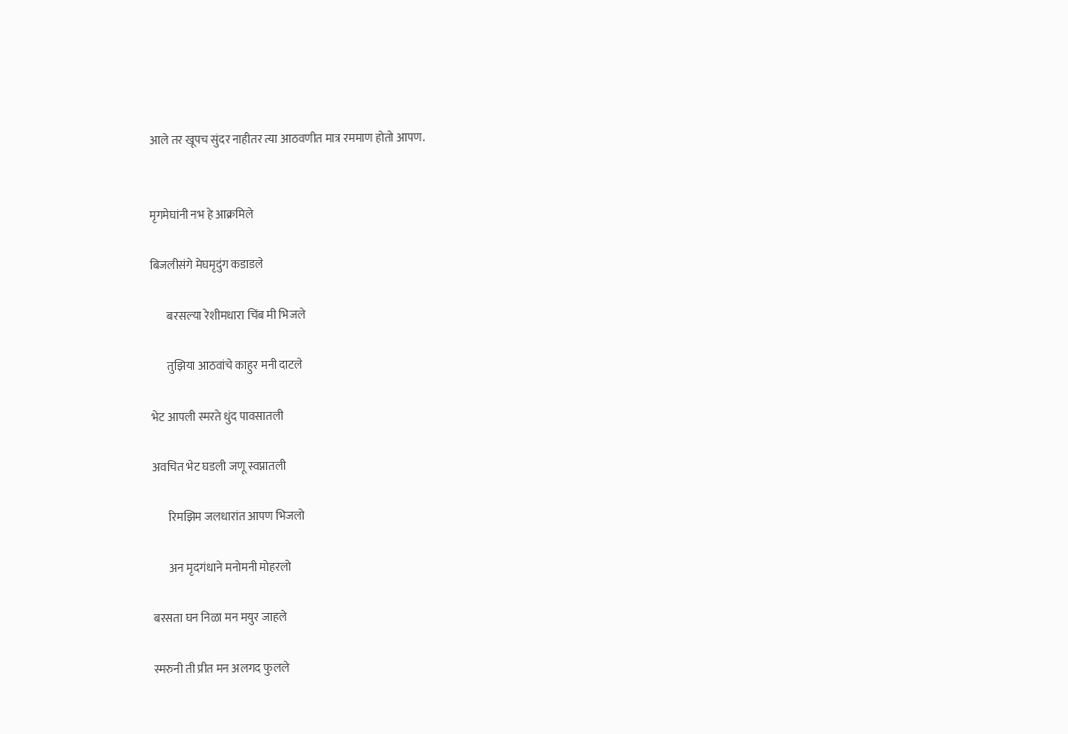आले तर खूपच सुंदर नाहीतर त्या आठवणीत मात्र रममाण होतो आपण.


मृगमेघांनी नभ हे आक्रमिले

बिजलीसंगे मेघमृदुंग कडाडले

       बरसल्या रेशीमधारा चिंब मी भिजले

       तुझिया आठवांचे काहुर मनी दाटले

भेट आपली स्मरते धुंद पावसातली

अवचित भेट घडली जणू स्वप्नातली

       रिमझिम जलधारांत आपण भिजलो

       अन मृदगंधाने मनोमनी मोहरलो

बरसता घन निळा मन मयुर जाहले

स्मरुनी ती प्रीत मन अलगद फुलले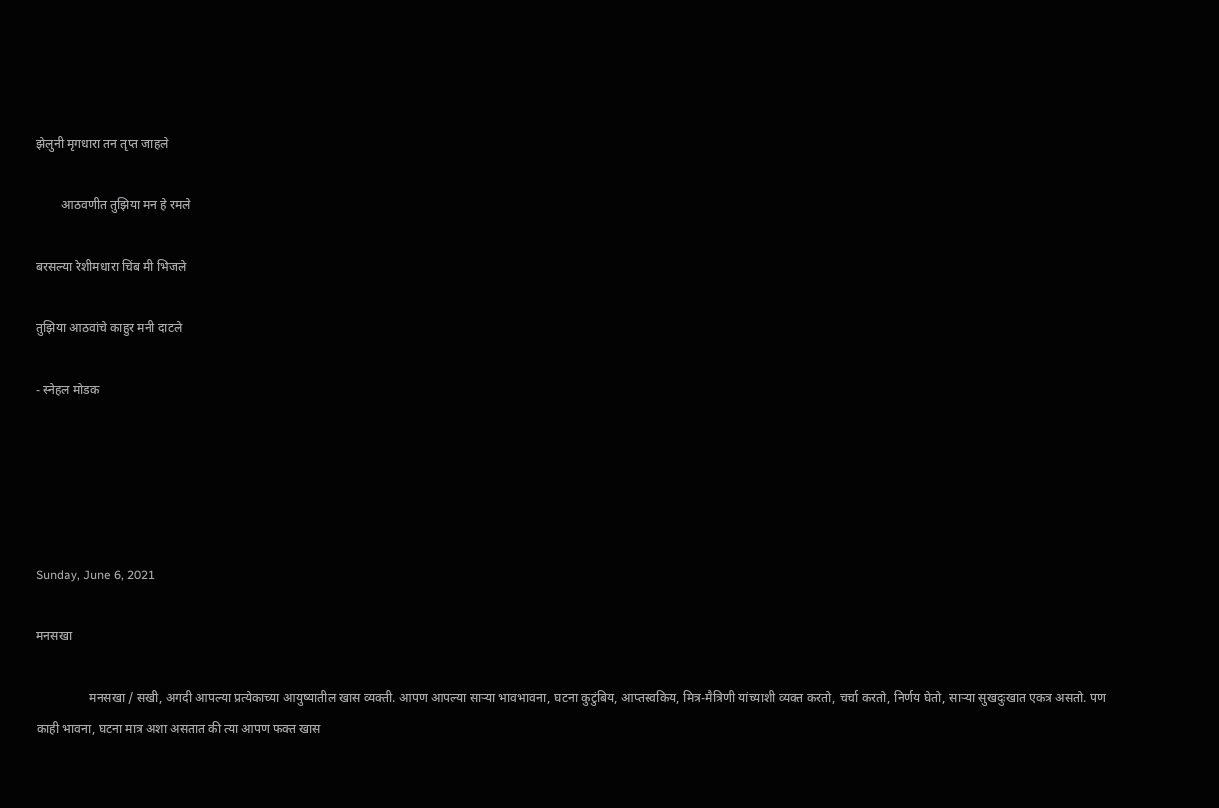झेलुनी मृगधारा तन तृप्त जाहले

        आठवणीत तुझिया मन हे रमले

बरसल्या रेशीमधारा चिंब मी भिजले

तुझिया आठवांचे काहुर मनी दाटले

- स्नेहल मोडक





Sunday, June 6, 2021

मनसखा

                 मनसखा / सखी, अगदी आपल्या प्रत्येकाच्या आयुष्यातील खास व्यक्ती. आपण आपल्या साऱ्या भावभावना, घटना कुटुंबिय, आप्तस्वकिय, मित्र-मैत्रिणी यांच्याशी व्यक्त करतो, चर्चा करतो, निर्णय घेतो, साऱ्या सुखदुःखात एकत्र असतो. पण काही भावना, घटना मात्र अशा असतात की त्या आपण फक्त खास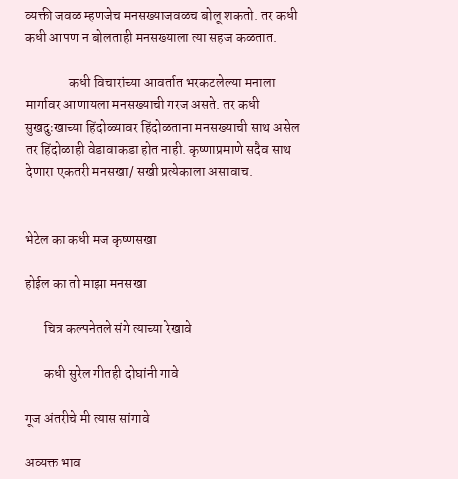व्यक्ती जवळ म्हणजेच मनसख्याजवळच बोलू शकतो. तर कधी कधी आपण न बोलताही मनसख्याला त्या सहज कळतात.

                कधी विचारांच्या आवर्तात भरकटलेल्या मनाला मार्गावर आणायला मनसख्याची गरज असते. तर कधी सुखदुःखाच्या हिंदोळ्यावर हिंदोळताना मनसख्याची साथ असेल तर हिंदोळाही वेडावाकडा होत नाही. कृष्णाप्रमाणे सदैव साथ देणारा एकतरी मनसखा/ सखी प्रत्येकाला असावाच.


भेटेल का कधी मज कृष्णसखा

होईल का तो माझा मनसखा

       चित्र कल्पनेतले संगे त्याच्या रेखावे

       कधी सुरेल गीतही दोघांनी गावे

गूज अंतरीचे मी त्यास सांगावे

अव्यक्त भाव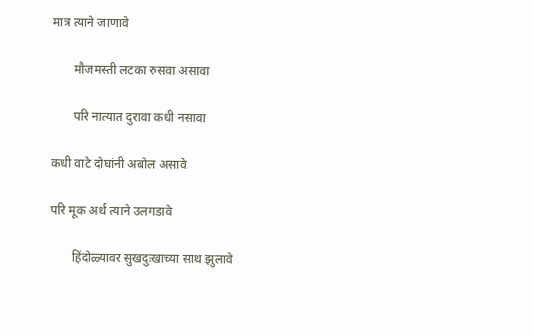मात्र त्याने जाणावे

       मौजमस्ती लटका रुसवा असावा

       परि नात्यात दुरावा कधी नसावा

कधी वाटे दोघांनी अबोल असावे

परि मूक अर्थ त्याने उलगडावे

       हिंदोळ्यावर सुखदुःखाच्या साथ झुलावे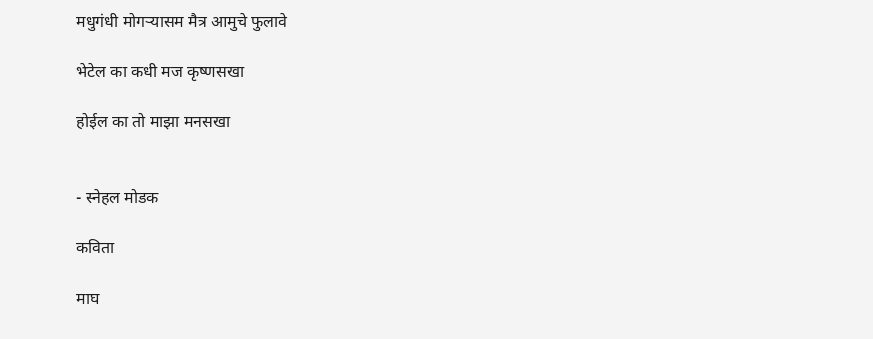मधुगंधी मोगऱ्यासम मैत्र आमुचे फुलावे

भेटेल का कधी मज कृष्णसखा

होईल का तो माझा मनसखा


- स्नेहल मोडक

कविता

माघ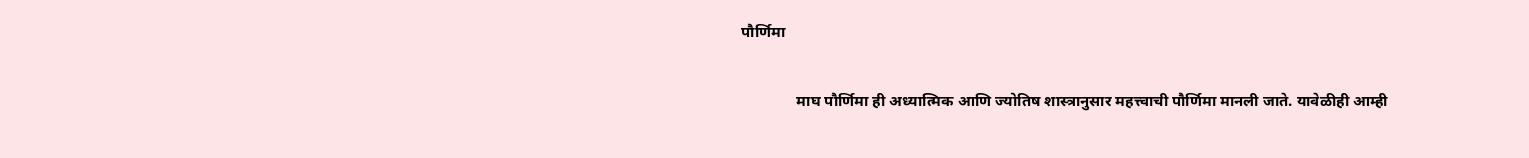पौर्णिमा

              माघ पौर्णिमा ही अध्यात्मिक आणि ज्योतिष शास्त्रानुसार महत्त्वाची पौर्णिमा मानली जाते. यावेळीही आम्ही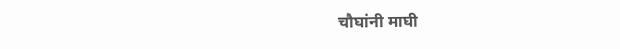चौघांनी माघी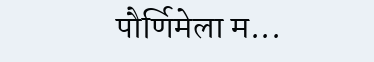पौर्णिमेला म...